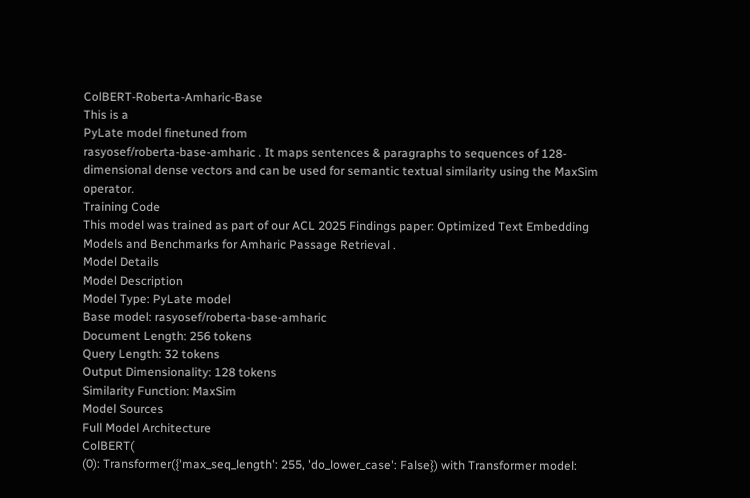ColBERT-Roberta-Amharic-Base
This is a
PyLate model finetuned from
rasyosef/roberta-base-amharic . It maps sentences & paragraphs to sequences of 128-dimensional dense vectors and can be used for semantic textual similarity using the MaxSim operator.
Training Code
This model was trained as part of our ACL 2025 Findings paper: Optimized Text Embedding Models and Benchmarks for Amharic Passage Retrieval .
Model Details
Model Description
Model Type: PyLate model
Base model: rasyosef/roberta-base-amharic
Document Length: 256 tokens
Query Length: 32 tokens
Output Dimensionality: 128 tokens
Similarity Function: MaxSim
Model Sources
Full Model Architecture
ColBERT(
(0): Transformer({'max_seq_length': 255, 'do_lower_case': False}) with Transformer model: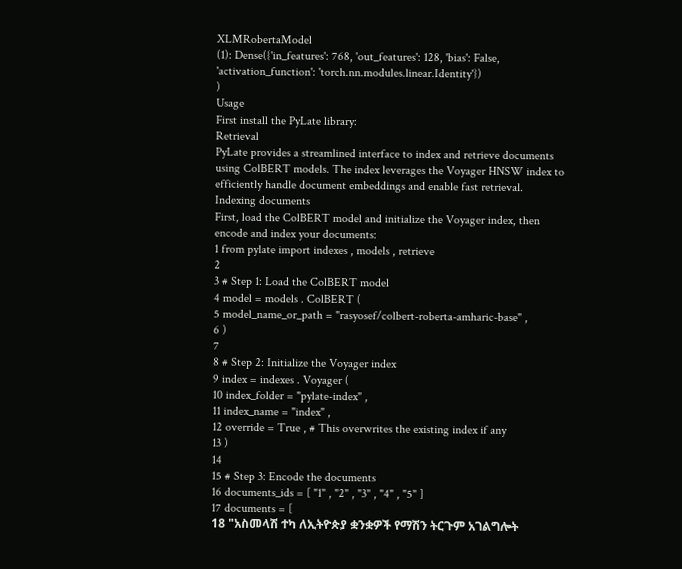XLMRobertaModel
(1): Dense({'in_features': 768, 'out_features': 128, 'bias': False, 'activation_function': 'torch.nn.modules.linear.Identity'})
)
Usage
First install the PyLate library:
Retrieval
PyLate provides a streamlined interface to index and retrieve documents using ColBERT models. The index leverages the Voyager HNSW index to efficiently handle document embeddings and enable fast retrieval.
Indexing documents
First, load the ColBERT model and initialize the Voyager index, then encode and index your documents:
1 from pylate import indexes , models , retrieve
2
3 # Step 1: Load the ColBERT model
4 model = models . ColBERT (
5 model_name_or_path = "rasyosef/colbert-roberta-amharic-base" ,
6 )
7
8 # Step 2: Initialize the Voyager index
9 index = indexes . Voyager (
10 index_folder = "pylate-index" ,
11 index_name = "index" ,
12 override = True , # This overwrites the existing index if any
13 )
14
15 # Step 3: Encode the documents
16 documents_ids = [ "1" , "2" , "3" , "4" , "5" ]
17 documents = [
18 "አስመላሽ ተካ ለኢትዮጵያ ቋንቋዎች የማሽን ትርጉም አገልግሎት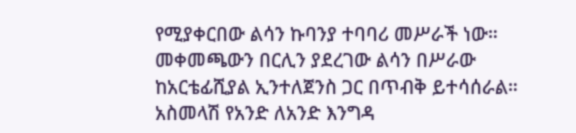የሚያቀርበው ልሳን ኩባንያ ተባባሪ መሥራች ነው። መቀመጫውን በርሊን ያደረገው ልሳን በሥራው ከአርቴፊሺያል ኢንተለጀንስ ጋር በጥብቅ ይተሳሰራል። አስመላሽ የአንድ ለአንድ እንግዳ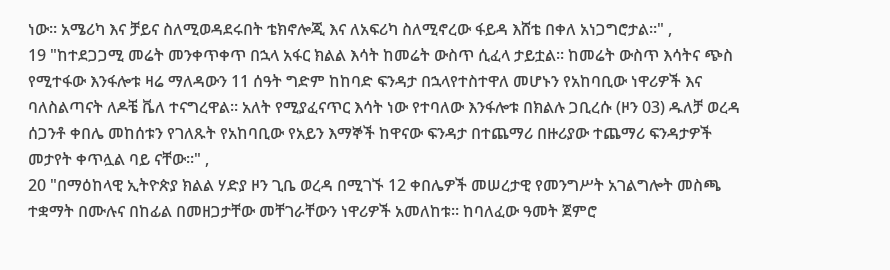ነው። አሜሪካ እና ቻይና ስለሚወዳደሩበት ቴክኖሎጂ እና ለአፍሪካ ስለሚኖረው ፋይዳ እሸቴ በቀለ አነጋግሮታል።" ,
19 "ከተደጋጋሚ መሬት መንቀጥቀጥ በኋላ አፋር ክልል እሳት ከመሬት ውስጥ ሲፈላ ታይቷል፡፡ ከመሬት ውስጥ እሳትና ጭስ የሚተፋው እንፋሎቱ ዛሬ ማለዳውን 11 ሰዓት ግድም ከከባድ ፍንዳታ በኋላየተስተዋለ መሆኑን የአከባቢው ነዋሪዎች እና ባለስልጣናት ለዶቼ ቬለ ተናግረዋል፡፡ አለት የሚያፈናጥር እሳት ነው የተባለው እንፋሎቱ በክልሉ ጋቢረሱ (ዞን 03) ዱለቻ ወረዳ ሰጋንቶ ቀበሌ መከሰቱን የገለጹት የአከባቢው የአይን እማኞች ከዋናው ፍንዳታ በተጨማሪ በዙሪያው ተጨማሪ ፍንዳታዎች መታየት ቀጥሏል ባይ ናቸው፡፡" ,
20 "በማዕከላዊ ኢትዮጵያ ክልል ሃድያ ዞን ጊቤ ወረዳ በሚገኙ 12 ቀበሌዎች መሠረታዊ የመንግሥት አገልግሎት መስጫ ተቋማት በሙሉና በከፊል በመዘጋታቸው መቸገራቸውን ነዋሪዎች አመለከቱ። ከባለፈው ዓመት ጀምሮ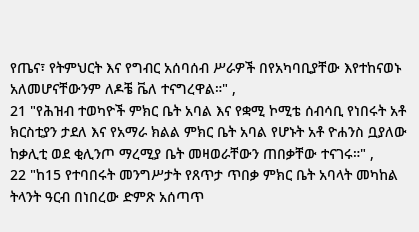የጤና፣ የትምህርት እና የግብር አሰባሰብ ሥራዎች በየአካባቢያቸው እየተከናወኑ አለመሆናቸውንም ለዶቼ ቬለ ተናግረዋል።" ,
21 "የሕዝብ ተወካዮች ምክር ቤት አባል እና የቋሚ ኮሚቴ ሰብሳቢ የነበሩት አቶ ክርስቲያን ታደለ እና የአማራ ክልል ምክር ቤት አባል የሆኑት አቶ ዮሐንስ ቧያለው ከቃሊቲ ወደ ቂሊንጦ ማረሚያ ቤት መዛወራቸውን ጠበቃቸው ተናገሩ።" ,
22 "ከ15 የተባበሩት መንግሥታት የጸጥታ ጥበቃ ምክር ቤት አባላት መካከል ትላንት ዓርብ በነበረው ድምጽ አሰጣጥ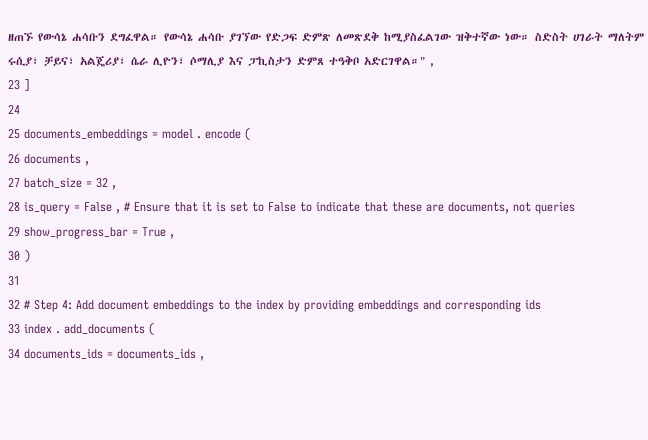ዘጠኙ የውሳኔ ሐሳቡን ደግፈዋል። የውሳኔ ሐሳቡ ያገኘው የድጋፍ ድምጽ ለመጽደቅ ከሚያስፈልገው ዝቅተኛው ነው። ስድስት ሀገራት ማለትም ሩሲያ፣ ቻይና፣ አልጄሪያ፣ ሴራ ሊዮን፣ ሶማሊያ እና ፓኪስታን ድምጸ ተዓቅቦ አድርገዋል።" ,
23 ]
24
25 documents_embeddings = model . encode (
26 documents ,
27 batch_size = 32 ,
28 is_query = False , # Ensure that it is set to False to indicate that these are documents, not queries
29 show_progress_bar = True ,
30 )
31
32 # Step 4: Add document embeddings to the index by providing embeddings and corresponding ids
33 index . add_documents (
34 documents_ids = documents_ids ,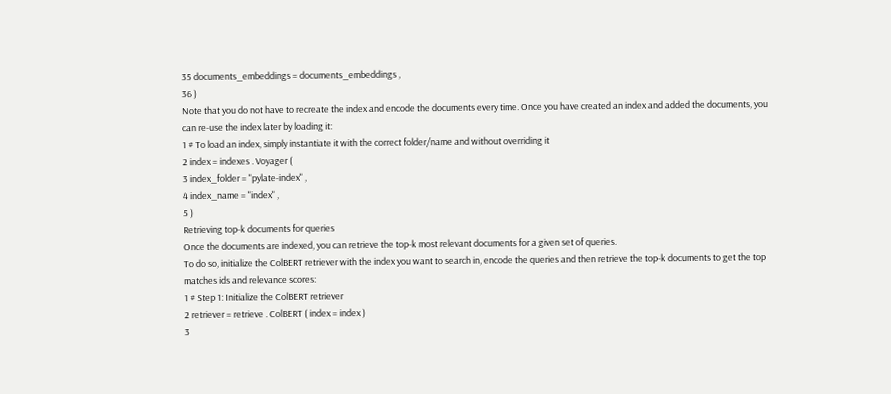35 documents_embeddings = documents_embeddings ,
36 )
Note that you do not have to recreate the index and encode the documents every time. Once you have created an index and added the documents, you can re-use the index later by loading it:
1 # To load an index, simply instantiate it with the correct folder/name and without overriding it
2 index = indexes . Voyager (
3 index_folder = "pylate-index" ,
4 index_name = "index" ,
5 )
Retrieving top-k documents for queries
Once the documents are indexed, you can retrieve the top-k most relevant documents for a given set of queries.
To do so, initialize the ColBERT retriever with the index you want to search in, encode the queries and then retrieve the top-k documents to get the top matches ids and relevance scores:
1 # Step 1: Initialize the ColBERT retriever
2 retriever = retrieve . ColBERT ( index = index )
3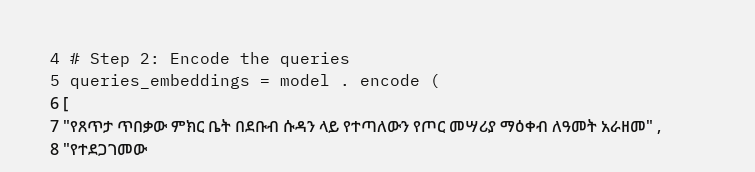4 # Step 2: Encode the queries
5 queries_embeddings = model . encode (
6 [
7 "የጸጥታ ጥበቃው ምክር ቤት በደቡብ ሱዳን ላይ የተጣለውን የጦር መሣሪያ ማዕቀብ ለዓመት አራዘመ" ,
8 "የተደጋገመው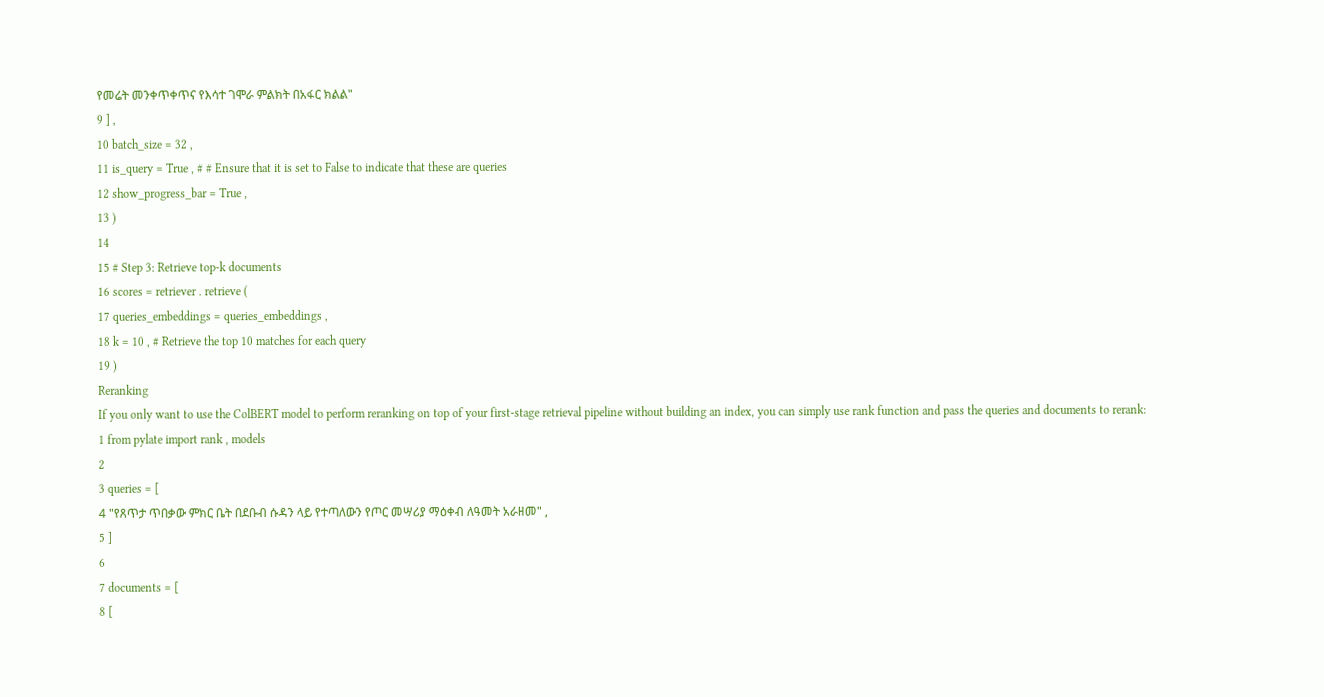የመሬት መንቀጥቀጥና የእሳተ ገሞራ ምልክት በአፋር ክልል"
9 ] ,
10 batch_size = 32 ,
11 is_query = True , # # Ensure that it is set to False to indicate that these are queries
12 show_progress_bar = True ,
13 )
14
15 # Step 3: Retrieve top-k documents
16 scores = retriever . retrieve (
17 queries_embeddings = queries_embeddings ,
18 k = 10 , # Retrieve the top 10 matches for each query
19 )
Reranking
If you only want to use the ColBERT model to perform reranking on top of your first-stage retrieval pipeline without building an index, you can simply use rank function and pass the queries and documents to rerank:
1 from pylate import rank , models
2
3 queries = [
4 "የጸጥታ ጥበቃው ምክር ቤት በደቡብ ሱዳን ላይ የተጣለውን የጦር መሣሪያ ማዕቀብ ለዓመት አራዘመ" ,
5 ]
6
7 documents = [
8 [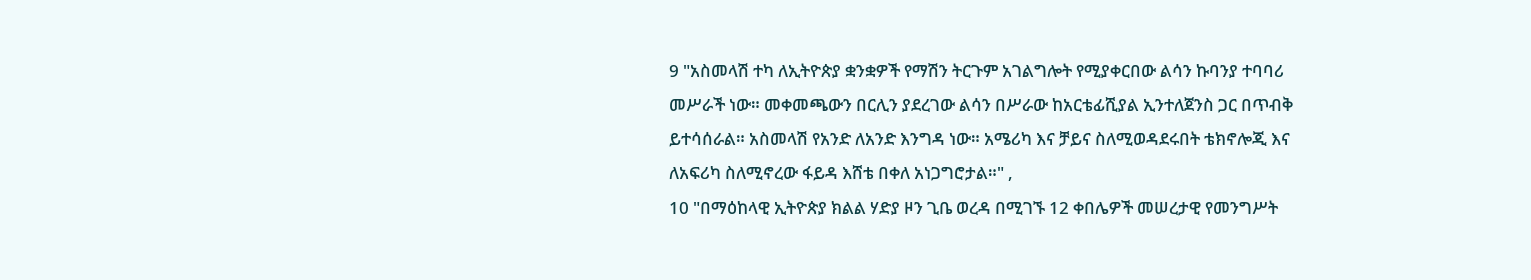9 "አስመላሽ ተካ ለኢትዮጵያ ቋንቋዎች የማሽን ትርጉም አገልግሎት የሚያቀርበው ልሳን ኩባንያ ተባባሪ መሥራች ነው። መቀመጫውን በርሊን ያደረገው ልሳን በሥራው ከአርቴፊሺያል ኢንተለጀንስ ጋር በጥብቅ ይተሳሰራል። አስመላሽ የአንድ ለአንድ እንግዳ ነው። አሜሪካ እና ቻይና ስለሚወዳደሩበት ቴክኖሎጂ እና ለአፍሪካ ስለሚኖረው ፋይዳ እሸቴ በቀለ አነጋግሮታል።" ,
10 "በማዕከላዊ ኢትዮጵያ ክልል ሃድያ ዞን ጊቤ ወረዳ በሚገኙ 12 ቀበሌዎች መሠረታዊ የመንግሥት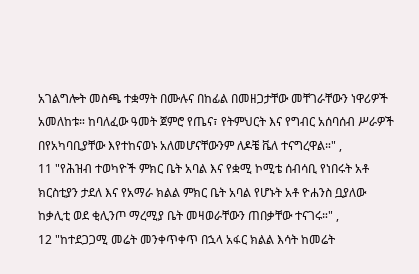አገልግሎት መስጫ ተቋማት በሙሉና በከፊል በመዘጋታቸው መቸገራቸውን ነዋሪዎች አመለከቱ። ከባለፈው ዓመት ጀምሮ የጤና፣ የትምህርት እና የግብር አሰባሰብ ሥራዎች በየአካባቢያቸው እየተከናወኑ አለመሆናቸውንም ለዶቼ ቬለ ተናግረዋል።" ,
11 "የሕዝብ ተወካዮች ምክር ቤት አባል እና የቋሚ ኮሚቴ ሰብሳቢ የነበሩት አቶ ክርስቲያን ታደለ እና የአማራ ክልል ምክር ቤት አባል የሆኑት አቶ ዮሐንስ ቧያለው ከቃሊቲ ወደ ቂሊንጦ ማረሚያ ቤት መዛወራቸውን ጠበቃቸው ተናገሩ።" ,
12 "ከተደጋጋሚ መሬት መንቀጥቀጥ በኋላ አፋር ክልል እሳት ከመሬት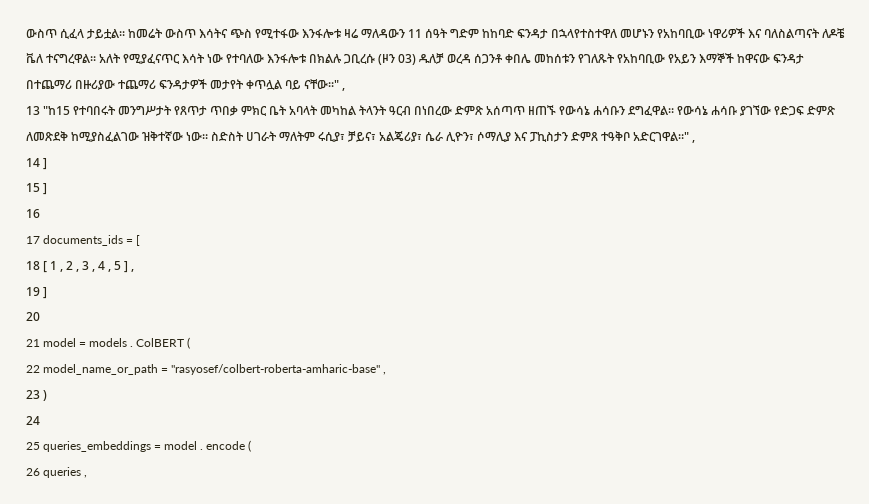ውስጥ ሲፈላ ታይቷል፡፡ ከመሬት ውስጥ እሳትና ጭስ የሚተፋው እንፋሎቱ ዛሬ ማለዳውን 11 ሰዓት ግድም ከከባድ ፍንዳታ በኋላየተስተዋለ መሆኑን የአከባቢው ነዋሪዎች እና ባለስልጣናት ለዶቼ ቬለ ተናግረዋል፡፡ አለት የሚያፈናጥር እሳት ነው የተባለው እንፋሎቱ በክልሉ ጋቢረሱ (ዞን 03) ዱለቻ ወረዳ ሰጋንቶ ቀበሌ መከሰቱን የገለጹት የአከባቢው የአይን እማኞች ከዋናው ፍንዳታ በተጨማሪ በዙሪያው ተጨማሪ ፍንዳታዎች መታየት ቀጥሏል ባይ ናቸው፡፡" ,
13 "ከ15 የተባበሩት መንግሥታት የጸጥታ ጥበቃ ምክር ቤት አባላት መካከል ትላንት ዓርብ በነበረው ድምጽ አሰጣጥ ዘጠኙ የውሳኔ ሐሳቡን ደግፈዋል። የውሳኔ ሐሳቡ ያገኘው የድጋፍ ድምጽ ለመጽደቅ ከሚያስፈልገው ዝቅተኛው ነው። ስድስት ሀገራት ማለትም ሩሲያ፣ ቻይና፣ አልጄሪያ፣ ሴራ ሊዮን፣ ሶማሊያ እና ፓኪስታን ድምጸ ተዓቅቦ አድርገዋል።" ,
14 ]
15 ]
16
17 documents_ids = [
18 [ 1 , 2 , 3 , 4 , 5 ] ,
19 ]
20
21 model = models . ColBERT (
22 model_name_or_path = "rasyosef/colbert-roberta-amharic-base" ,
23 )
24
25 queries_embeddings = model . encode (
26 queries ,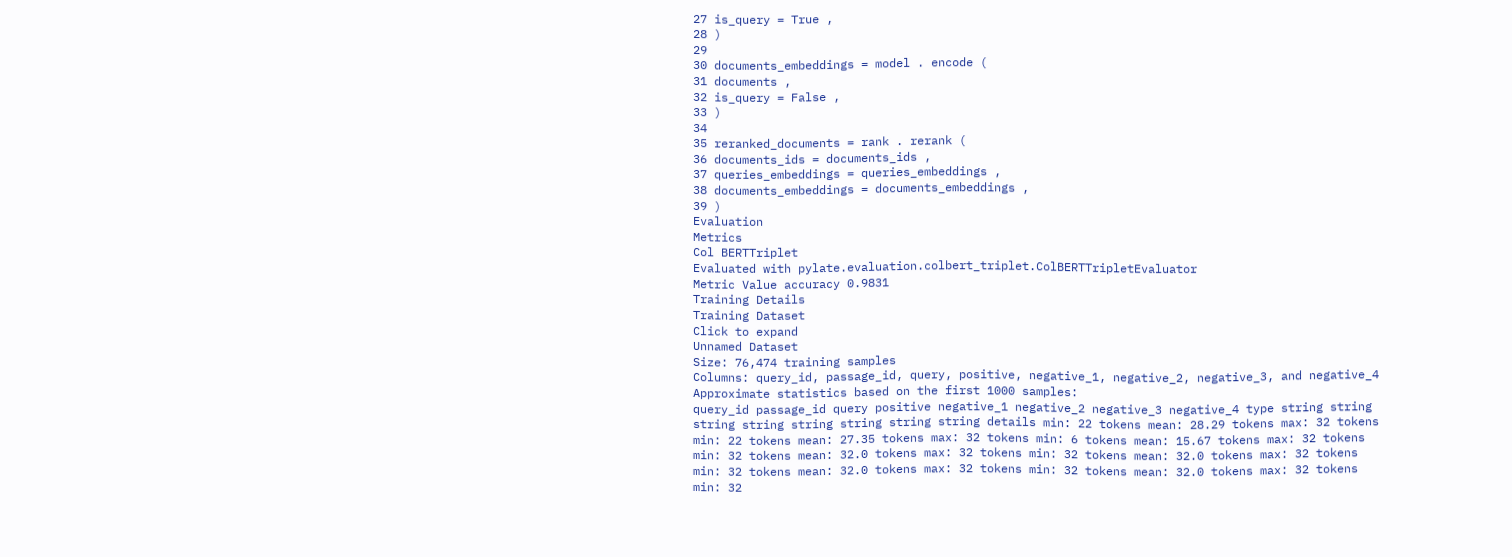27 is_query = True ,
28 )
29
30 documents_embeddings = model . encode (
31 documents ,
32 is_query = False ,
33 )
34
35 reranked_documents = rank . rerank (
36 documents_ids = documents_ids ,
37 queries_embeddings = queries_embeddings ,
38 documents_embeddings = documents_embeddings ,
39 )
Evaluation
Metrics
Col BERTTriplet
Evaluated with pylate.evaluation.colbert_triplet.ColBERTTripletEvaluator
Metric Value accuracy 0.9831
Training Details
Training Dataset
Click to expand
Unnamed Dataset
Size: 76,474 training samples
Columns: query_id, passage_id, query, positive, negative_1, negative_2, negative_3, and negative_4
Approximate statistics based on the first 1000 samples:
query_id passage_id query positive negative_1 negative_2 negative_3 negative_4 type string string string string string string string string details min: 22 tokens mean: 28.29 tokens max: 32 tokens min: 22 tokens mean: 27.35 tokens max: 32 tokens min: 6 tokens mean: 15.67 tokens max: 32 tokens min: 32 tokens mean: 32.0 tokens max: 32 tokens min: 32 tokens mean: 32.0 tokens max: 32 tokens min: 32 tokens mean: 32.0 tokens max: 32 tokens min: 32 tokens mean: 32.0 tokens max: 32 tokens min: 32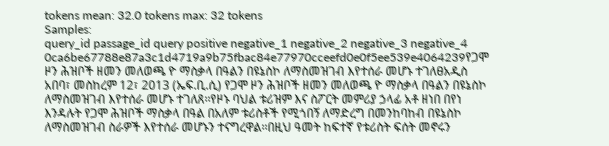tokens mean: 32.0 tokens max: 32 tokens
Samples:
query_id passage_id query positive negative_1 negative_2 negative_3 negative_4 0ca6be67788e87a3c1d4719a9b75fbac84e77970cceefd0e0f5ee539e4064239የጋሞ ዞን ሕዝቦች ዘመን መለወጫ ዮ ማስቃላ በዓልን በዩኔስኮ ለማስመዝገብ እየተሰራ መሆኑ ተገለፀአዲስ አበባ፣ መስከረም 12፣ 2013 (ኤፍ.ቢ.ሲ) የጋሞ ዞን ሕዝቦች ዘመን መለወጫ ዮ ማስቃላ በዓልን በዩኔስኮ ለማስመዝገብ እየተሰራ መሆኑ ተገለጸ፡፡የዞኑ ባህል ቱሪዝም እና ስፖርት መምሪያ ኃላፊ አቶ ዘነበ በየነ እንዳሉት የጋሞ ሕዝቦች ማስቃላ በዓል በአለም ቱሪስቶች የሚጎበኝ ለማድረግ በመንከባከብ በዩኔስኮ ለማስመዝገብ ስራዎች እየተሰራ መሆኑን ተናግረዋል፡፡በዚህ ዓመት ከፍተኛ የቱሪስት ፍሰት መኖሩን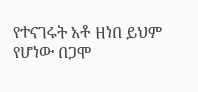የተናገሩት አቶ ዘነበ ይህም የሆነው በጋሞ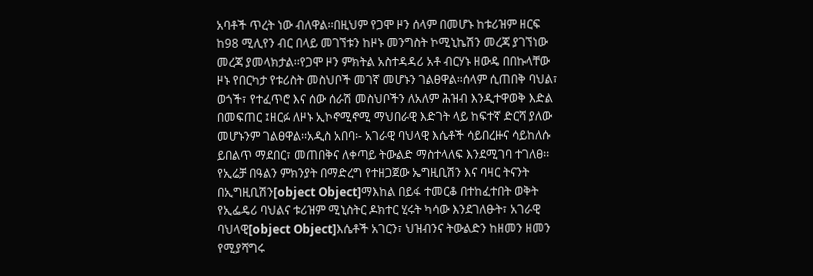አባቶች ጥረት ነው ብለዋል፡፡በዚህም የጋሞ ዞን ሰላም በመሆኑ ከቱሪዝም ዘርፍ ከ98 ሚሊየን ብር በላይ መገኘቱን ከዞኑ መንግስት ኮሚኒኬሽን መረጃ ያገኘነው መረጃ ያመላክታል፡፡የጋሞ ዞን ምክትል አስተዳዳሪ አቶ ብርሃኑ ዘውዴ በበኩላቸው ዞኑ የበርካታ የቱሪስት መስህቦች መገኛ መሆኑን ገልፀዋል።ሰላም ሲጠበቅ ባህል፣ ወጎች፣ የተፈጥሮ እና ሰው ሰራሽ መስህቦችን ለአለም ሕዝብ እንዲተዋወቅ እድል በመፍጠር ፤ዘርፉ ለዞኑ ኢኮኖሚኖሚ ማህበራዊ እድገት ላይ ከፍተኛ ድርሻ ያለው መሆኑንም ገልፀዋል፡፡አዲስ አበባ፡- አገራዊ ባህላዊ እሴቶች ሳይበረዙና ሳይከለሱ ይበልጥ ማደበር፣ መጠበቅና ለቀጣይ ትውልድ ማስተላለፍ እንደሚገባ ተገለፀ፡፡የኢሬቻ በዓልን ምክንያት በማድረግ የተዘጋጀው ኤግዚቢሽን እና ባዛር ትናንት በኢግዚቢሽን[object Object]ማእከል በይፋ ተመርቆ በተከፈተበት ወቅት የኢፌዴሪ ባህልና ቱሪዝም ሚኒስትር ዶክተር ሂሩት ካሳው እንደገለፁት፣ አገራዊ ባህላዊ[object Object]እሴቶች አገርን፣ ህዝብንና ትውልድን ከዘመን ዘመን የሚያሻግሩ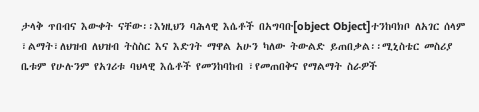ታላቅ ጥበብና እውቀት ናቸው፡፡እነዚህን ባሕላዊ እሴቶች በአግባቡ[object Object]ተንከባክቦ ለአገር ሰላም ፣ልማት፣ለህዝብ ለህዝብ ትስስር እና እድገት ማዋል አሁን ካለው ትውልድ ይጠበቃል፡፡ሚኒስቴር መስሪያ ቤቱም የሁሉንም የአገሪቱ ባህላዊ እሴቶች የመንከባከብ ፣የመጠበቅና የማልማት ስራዎች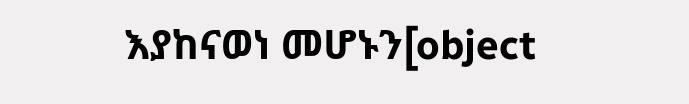እያከናወነ መሆኑን[object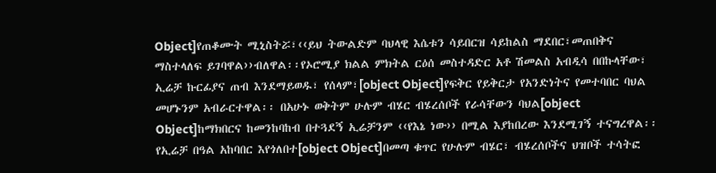Object]የጠቆሙት ሚኒስትሯ፣‹‹ይህ ትውልድም ባህላዊ እሴቱን ሳይበርዝ ሳይከልስ ማደበር፣መጠበቅና ማስተላለፍ ይገባዋል››ብለዋል፡፡የኦሮሚያ ክልል ምክትል ርዕሰ መስተዳድር አቶ ሽመልስ አብዲሳ በበኩላቸው፣ ኢሬቻ ኩርፊያና ጠብ እንደማይወዱ፣ የሰላም፣[object Object]የፍቅር የይቅርታ የአንድነትና የመተባበር ባህል መሆኑንም አብራርተዋል፡፡ በአሁኑ ወቅትም ሁሉም ብሄር ብሄረሰቦች የራሳቸውን ባህል[object Object]ከማክበርና ከመንከባከብ በተጓደኝ ኢሬቻንም ‹‹የእኔ ነው›› በሚል እያከበረው እንደሚገኝ ተናግረዋል፡፡የኢሬቻ በዓል አከባበር እየጎለበተ[object Object]በመጣ ቁጥር የሁሉም ብሄር፣ ብሄረሰቦችና ህዝቦች ተሳትፎ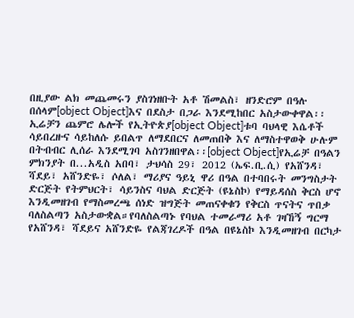በዚያው ልክ መጨመሩን ያስገነዘቡት አቶ ሽመልስ፣ ዘንድሮም በዓሉ በሰላም[object Object]እና በደስታ በጋራ እንደሚከበር አስታውቀዋል፡፡ ኢሬቻን ጨምሮ ሌሎች የኢትዮጵያ[object Object]ቱባ ባህላዊ እሴቶች ሳይበረዙና ሳይከለሱ ይበልጥ ለማደበርና ለመጠበቅ እና ለማስተዋወቅ ሁሉም በትብብር ሊሰራ እንደሚገባ አስገንዘበዋል፡፡[object Object]የኢሬቻ በዓልን ምክንያት በ...አዲስ አበባ፣ ታህሳስ 29፣ 2012 (ኤፍ.ቢ.ሲ) የአሸንዳ፣ ሻደይ፣ አሸንድዬ፣ ሶለል፣ ማሪያና ዓይኒ ዋሪ በዓል በተባበሩት መንግስታት ድርጅት የትምህርት፣ ሳይንስና ባህል ድርጅት (ዩኔስኮ) የማይዳሰስ ቅርስ ሆኖ እንዲመዘገብ የማስመረጫ ሰነድ ዝግጅት መጠናቀቁን የቅርስ ጥናትና ጥበቃ ባለስልጣን አስታውቋል።የባለስልጣኑ የባህል ተመራማሪ አቶ ገዛኸኝ ግርማ የአሸንዳ፣ ሻደይና አሸንድዬ የልጃገረዶች በዓል በዩኔስኮ እንዲመዘገብ በርካታ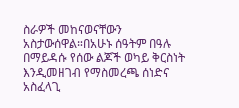ስራዎች መከናወናቸውን አስታውሰዋል።በአሁኑ ሰዓትም በዓሉ በማይዳሱ የሰው ልጆች ወካይ ቅርስነት እንዲመዘገብ የማስመረጫ ሰነድና አስፈላጊ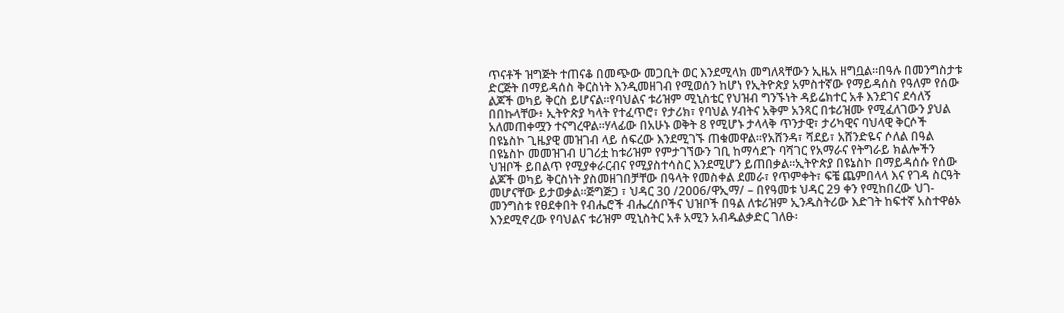ጥናቶች ዝግጅት ተጠናቆ በመጭው መጋቢት ወር እንደሚላክ መግለጻቸውን ኢዜአ ዘግቧል።በዓሉ በመንግስታቱ ድርጅት በማይዳሰስ ቅርስነት እንዲመዘገብ የሚወሰን ከሆነ የኢትዮጵያ አምስተኛው የማይዳሰስ የዓለም የሰው ልጆች ወካይ ቅርስ ይሆናል።የባህልና ቱሪዝም ሚኒስቴር የህዝብ ግንኙነት ዳይሬክተር አቶ እንደገና ደሳለኝ በበኩላቸው፥ ኢትዮጵያ ካላት የተፈጥሮ፣ የታሪክ፣ የባህል ሃብትና አቅም አንጻር በቱሪዝሙ የሚፈለገውን ያህል አለመጠቀሟን ተናግረዋል።ሃላፊው በአሁኑ ወቅት 8 የሚሆኑ ታላላቅ ጥንታዊ፣ ታሪካዊና ባህላዊ ቅርሶች በዩኔስኮ ጊዜያዊ መዝገብ ላይ ሰፍረው እንደሚገኙ ጠቁመዋል።የአሸንዳ፣ ሻደይ፣ አሸንድዬና ሶለል በዓል በዩኔስኮ መመዝገብ ሀገሪቷ ከቱሪዝም የምታገኘውን ገቢ ከማሳደጉ ባሻገር የአማራና የትግራይ ክልሎችን ህዝቦች ይበልጥ የሚያቀራርብና የሚያስተሳስር እንደሚሆን ይጠበቃል።ኢትዮጵያ በዩኔስኮ በማይዳሰሱ የሰው ልጆች ወካይ ቅርስነት ያስመዘገበቻቸው በዓላት የመስቀል ደመራ፣ የጥምቀት፣ ፍቼ ጨምበላላ እና የገዳ ስርዓት መሆናቸው ይታወቃል።ጅግጅጋ ፣ ህዳር 30 /2006/ዋኢማ/ – በየዓመቱ ህዳር 29 ቀን የሚከበረው ህገ-መንግስቱ የፀደቀበት የብሔሮች ብሔረሰቦችና ህዝቦች በዓል ለቱሪዝም ኢንዱስትሪው እድገት ከፍተኛ አስተዋፅኦ እንደሚኖረው የባህልና ቱሪዝም ሚኒስትር አቶ አሚን አብዱልቃድር ገለፁ፡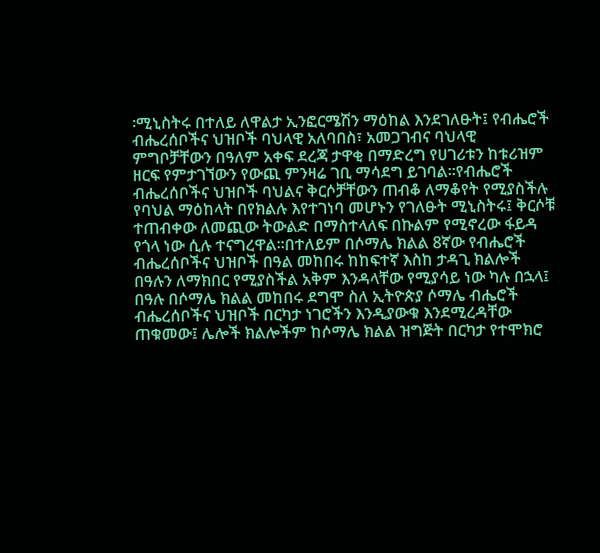፡ሚኒስትሩ በተለይ ለዋልታ ኢንፎርሜሽን ማዕከል እንደገለፁት፤ የብሔሮች ብሔረሰቦችና ህዝቦች ባህላዊ አለባበስ፣ አመጋገብና ባህላዊ ምግቦቻቸውን በዓለም አቀፍ ደረጃ ታዋቂ በማድረግ የሀገሪቱን ከቱሪዝም ዘርፍ የምታገኘውን የውጪ ምንዛሬ ገቢ ማሳደግ ይገባል፡፡የብሔሮች ብሔረሰቦችና ህዝቦች ባህልና ቅርሶቻቸውን ጠብቆ ለማቆየት የሚያስችሉ የባህል ማዕከላት በየክልሉ እየተገነባ መሆኑን የገለፁት ሚኒስትሩ፤ ቅርሶቹ ተጠብቀው ለመጪው ትውልድ በማስተላለፍ በኩልም የሚኖረው ፋይዳ የጎላ ነው ሲሉ ተናግረዋል፡፡በተለይም በሶማሌ ክልል 8ኛው የብሔሮች ብሔረሰቦችና ህዝቦች በዓል መከበሩ ከከፍተኛ እስከ ታዳጊ ክልሎች በዓሉን ለማክበር የሚያስችል አቅም እንዳላቸው የሚያሳይ ነው ካሉ በኋላ፤ በዓሉ በሶማሌ ክልል መከበሩ ደግሞ ስለ ኢትዮጵያ ሶማሌ ብሔሮች ብሔረሰቦችና ህዝቦች በርካታ ነገሮችን እንዲያውቁ እንደሚረዳቸው ጠቁመው፤ ሌሎች ክልሎችም ከሶማሌ ክልል ዝግጅት በርካታ የተሞክሮ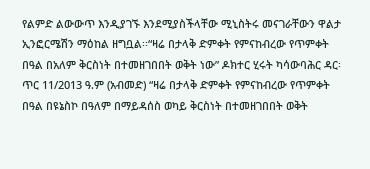የልምድ ልውውጥ እንዲያገኙ እንደሚያስችላቸው ሚኒስትሩ መናገራቸውን ዋልታ ኢንፎርሜሽን ማዕከል ዘግቧል፡፡“ዛሬ በታላቅ ድምቀት የምናከብረው የጥምቀት በዓል በአለም ቅርስነት በተመዘገበበት ወቅት ነው” ዶክተር ሂሩት ካሳውባሕር ዳር፡ ጥር 11/2013 ዓ.ም (አብመድ) “ዛሬ በታላቅ ድምቀት የምናከብረው የጥምቀት በዓል በዩኔስኮ በዓለም በማይዳሰስ ወካይ ቅርስነት በተመዘገበበት ወቅት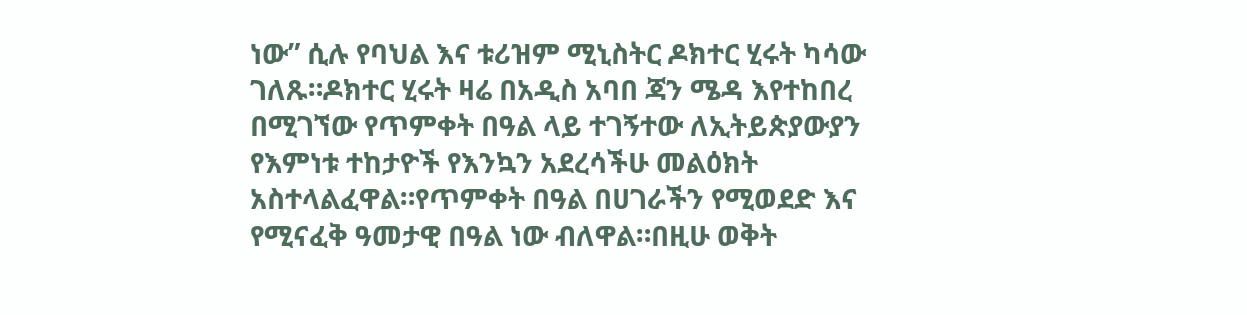ነው” ሲሉ የባህል እና ቱሪዝም ሚኒስትር ዶክተር ሂሩት ካሳው ገለጹ።ዶክተር ሂሩት ዛሬ በአዲስ አባበ ጃን ሜዳ እየተከበረ በሚገኘው የጥምቀት በዓል ላይ ተገኝተው ለኢትይጵያውያን የእምነቱ ተከታዮች የእንኳን አደረሳችሁ መልዕክት አስተላልፈዋል።የጥምቀት በዓል በሀገራችን የሚወደድ እና የሚናፈቅ ዓመታዊ በዓል ነው ብለዋል።በዚሁ ወቅት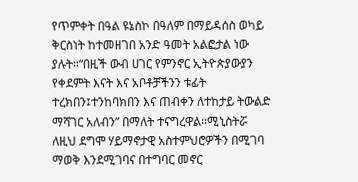የጥምቀት በዓል ዩኔስኮ በዓለም በማይዳሰስ ወካይ ቅርስነት ከተመዘገበ አንድ ዓመት አልፎታል ነው ያሉት።“በዚች ውብ ሀገር የምንኖር ኢትዮጵያውያን የቀደምት እናት እና አቦቶቻችንን ቱፊት ተረክበን፤ተንከባክበን እና ጠብቀን ለተከታይ ትውልድ ማሻገር አለብን” በማለት ተናግረዋል።ሚኒስትሯ ለዚህ ደግሞ ሃይማኖታዊ አስተምህሮዎችን በሚገባ ማወቅ እንደሚገባና በተግባር መኖር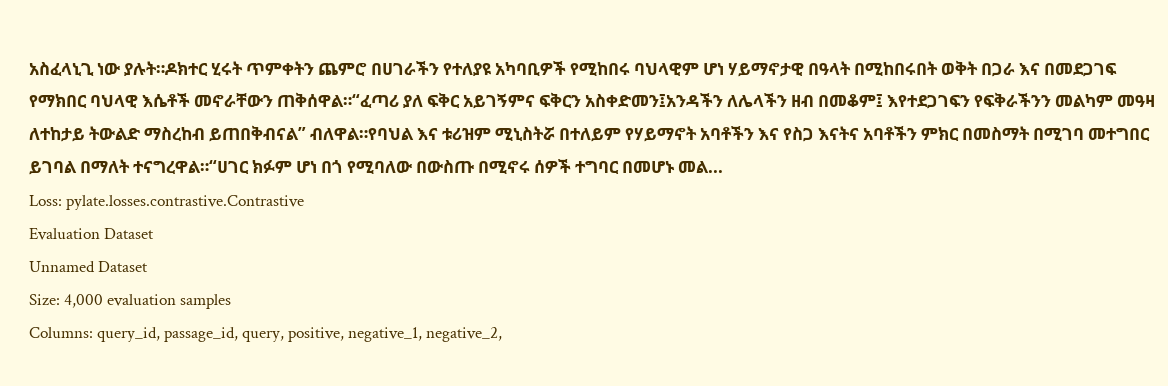አስፈላኒጊ ነው ያሉት።ዶክተር ሂሩት ጥምቀትን ጨምሮ በሀገራችን የተለያዩ አካባቢዎች የሚከበሩ ባህላዊም ሆነ ሃይማኖታዊ በዓላት በሚከበሩበት ወቅት በጋራ እና በመደጋገፍ የማክበር ባህላዊ እሴቶች መኖራቸውን ጠቅሰዋል።“ፈጣሪ ያለ ፍቅር አይገኝምና ፍቅርን አስቀድመን፤አንዳችን ለሌላችን ዘብ በመቆም፤ እየተደጋገፍን የፍቅራችንን መልካም መዓዛ ለተከታይ ትውልድ ማስረከብ ይጠበቅብናል” ብለዋል።የባህል እና ቱሪዝም ሚኒስትሯ በተለይም የሃይማኖት አባቶችን እና የስጋ እናትና አባቶችን ምክር በመስማት በሚገባ መተግበር ይገባል በማለት ተናግረዋል።“ሀገር ክፉም ሆነ በጎ የሚባለው በውስጡ በሚኖሩ ሰዎች ተግባር በመሆኑ መል...
Loss: pylate.losses.contrastive.Contrastive
Evaluation Dataset
Unnamed Dataset
Size: 4,000 evaluation samples
Columns: query_id, passage_id, query, positive, negative_1, negative_2,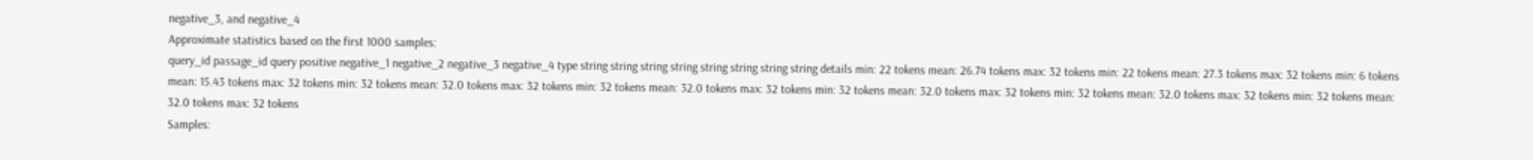negative_3, and negative_4
Approximate statistics based on the first 1000 samples:
query_id passage_id query positive negative_1 negative_2 negative_3 negative_4 type string string string string string string string string details min: 22 tokens mean: 26.74 tokens max: 32 tokens min: 22 tokens mean: 27.3 tokens max: 32 tokens min: 6 tokens mean: 15.43 tokens max: 32 tokens min: 32 tokens mean: 32.0 tokens max: 32 tokens min: 32 tokens mean: 32.0 tokens max: 32 tokens min: 32 tokens mean: 32.0 tokens max: 32 tokens min: 32 tokens mean: 32.0 tokens max: 32 tokens min: 32 tokens mean: 32.0 tokens max: 32 tokens
Samples: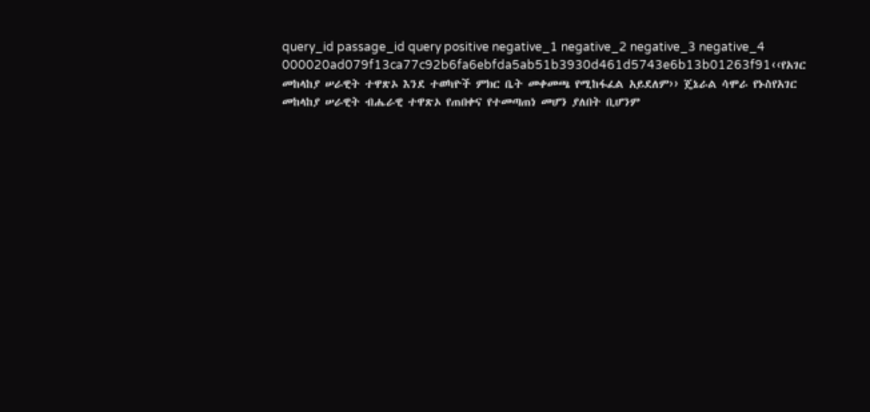query_id passage_id query positive negative_1 negative_2 negative_3 negative_4 000020ad079f13ca77c92b6fa6ebfda5ab51b3930d461d5743e6b13b01263f91‹‹የአገር መከላከያ ሠራዊት ተዋጽኦ እንደ ተወካዮች ምክር ቤት መቀመጫ የሚከፋፈል አይደለም›› ጄኔራል ሳሞራ የኑስየአገር መከላከያ ሠራዊት ብሔራዊ ተዋጽኦ የጠበቀና የተመጣጠነ መሆን ያለበት ቢሆንም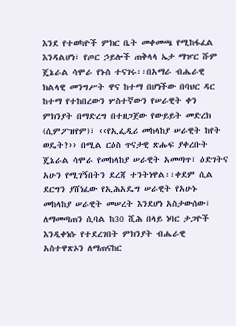እንደ የተወካዮች ምክር ቤት መቀመጫ የሚከፋፈል እንዳልሆነ፣ የጦር ኃይሎች ጠቅላላ ኤታ ማዦር ሹም ጄኔራል ሳሞራ የኑስ ተናገሩ፡፡በአማራ ብሔራዊ ክልላዊ መንግሥት ዋና ከተማ በሆነችው በባህር ዳር ከተማ የተከበረውን ሦስተኛውን የሠራዊት ቀን ምክንያት በማድረግ በተዘጋጀው የውይይት መድረክ (ሲምፖዝየም)፣ ‹‹የኢፌዲሪ መከላከያ ሠራዊት ከየት ወዴት?›› በሚል ርዕስ ጥናታዊ ጽሑፍ ያቀረቡት ጄኔራል ሳሞራ የመከላከያ ሠራዊት አመጣጥ፣ ዕድገትና አሁን የሚገኝበትን ደረጃ ተንትነዋል፡፡ቀደም ሲል ደርግን ያሸነፈው የኢሕአዴግ ሠራዊት የአሁኑ መከላከያ ሠራዊት መሠረት እንደሆነ አስታውሰው፣ ለማመጣጠን ሲባል ከ30 ሺሕ በላይ ነባር ታጋዮች እንዲቀነሱ የተደረገበት ምክንያት ብሔራዊ አስተዋጽኦን ለማጠናከር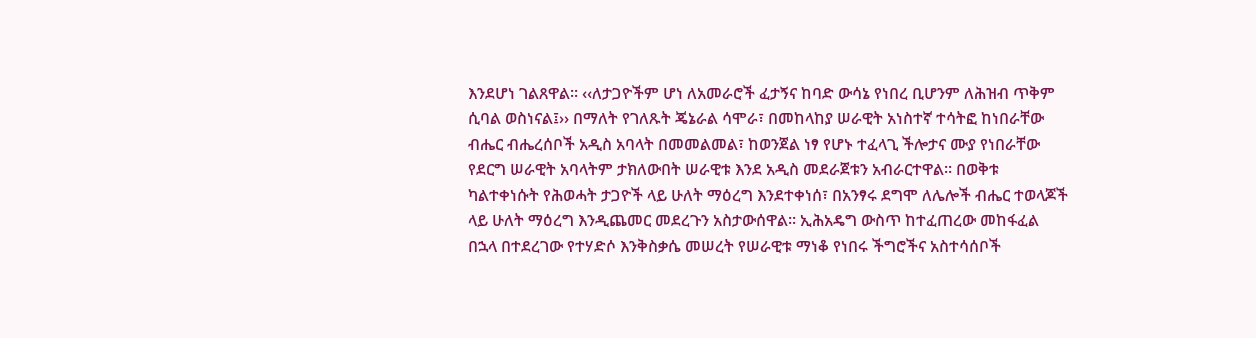እንደሆነ ገልጸዋል፡፡ ‹‹ለታጋዮችም ሆነ ለአመራሮች ፈታኝና ከባድ ውሳኔ የነበረ ቢሆንም ለሕዝብ ጥቅም ሲባል ወስነናል፤›› በማለት የገለጹት ጄኔራል ሳሞራ፣ በመከላከያ ሠራዊት አነስተኛ ተሳትፎ ከነበራቸው ብሔር ብሔረሰቦች አዲስ አባላት በመመልመል፣ ከወንጀል ነፃ የሆኑ ተፈላጊ ችሎታና ሙያ የነበራቸው የደርግ ሠራዊት አባላትም ታክለውበት ሠራዊቱ እንደ አዲስ መደራጀቱን አብራርተዋል፡፡ በወቅቱ ካልተቀነሱት የሕወሓት ታጋዮች ላይ ሁለት ማዕረግ እንደተቀነሰ፣ በአንፃሩ ደግሞ ለሌሎች ብሔር ተወላጆች ላይ ሁለት ማዕረግ እንዲጨመር መደረጉን አስታውሰዋል፡፡ ኢሕአዴግ ውስጥ ከተፈጠረው መከፋፈል በኋላ በተደረገው የተሃድሶ እንቅስቃሴ መሠረት የሠራዊቱ ማነቆ የነበሩ ችግሮችና አስተሳሰቦች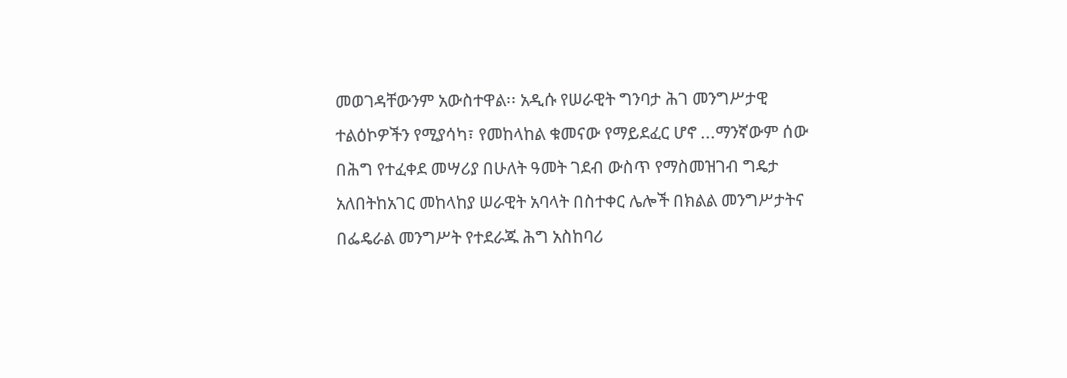መወገዳቸውንም አውስተዋል፡፡ አዲሱ የሠራዊት ግንባታ ሕገ መንግሥታዊ ተልዕኮዎችን የሚያሳካ፣ የመከላከል ቁመናው የማይደፈር ሆኖ ...ማንኛውም ሰው በሕግ የተፈቀደ መሣሪያ በሁለት ዓመት ገደብ ውስጥ የማስመዝገብ ግዴታ አለበትከአገር መከላከያ ሠራዊት አባላት በስተቀር ሌሎች በክልል መንግሥታትና በፌዴራል መንግሥት የተደራጁ ሕግ አስከባሪ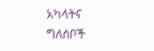አካላትና ግለሰቦች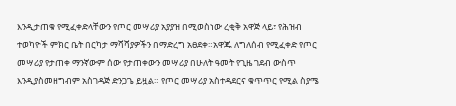እንዲታጠቁ የሚፈቀድላቸውን የጦር መሣሪያ አያያዝ በሚወስነው ረቂቅ አዋጅ ላይ፣ የሕዝብ ተወካዮች ምክር ቤት በርካታ ማሻሻያዎችን በማድረግ አፀደቀ።አዋጁ ለግለሰብ የሚፈቀድ የጦር መሣሪያ የታጠቀ ማንኛውም ሰው የታጠቀውን መሣሪያ በሁለት ዓመት የጊዜ ገደብ ውስጥ እንዲያስመዘግብም አስገዳጅ ድንጋጌ ይዟል። የጦር መሣሪያ አስተዳደርና ቁጥጥር የሚል ስያሜ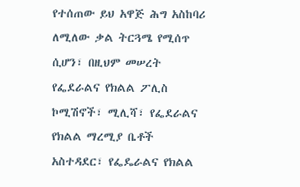የተሰጠው ይህ አዋጅ ሕግ አስከባሪ ለሚለው ቃል ትርጓሜ የሚሰጥ ሲሆን፣ በዚህም መሠረት የፌደራልና የክልል ፖሊስ ኮሚሽኖች፣ ሚሊሻ፣ የፌደራልና የክልል ማረሚያ ቤቶች አስተዳደር፣ የፌዴራልና የክልል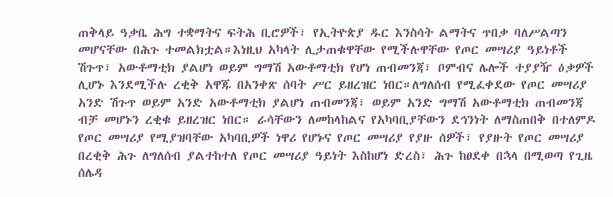ጠቅላይ ዓቃቤ ሕግ ተቋማትና ፍትሕ ቢሮዎች፣ የኢትዮጵያ ዱር እንስሳት ልማትና ጥበቃ ባለሥልጣን መሆናቸው በሕጉ ተመልክቷል።እነዚህ አካላት ሊታጠቁዋቸው የሚችሉዋቸው የጦር መሣሪያ ዓይነቶች ሽጉጥ፣ አውቶማቲክ ያልሆነ ወይም ግማሽ አውቶማቲክ የሆነ ጠብመንጃ፣ ቦምብና ሌሎች ተያያዥ ዕቃዎች ሊሆኑ እንደሚችሉ ረቂቅ አዋጁ በአንቀጽ ሰባት ሥር ይዘረዝር ነበር።ለግለሰብ የሚፈቀደው የጦር መሣሪያ አንድ ሽጉጥ ወይም አንድ አውቶማቲክ ያልሆነ ጠብመንጃ፣ ወይም አንድ ግማሽ አውቶማቲክ ጠብመንጃ ብቻ መሆኑን ረቂቁ ይዘረዝር ነበር። ራሳቸውን ለመከላከልና የአካባቢያቸውን ደኅንነት ለማስጠበቅ በተለምዶ የጦር መሣሪያ የሚያዝባቸው አካባቢዎች ነዋሪ የሆኑና የጦር መሣሪያ የያዙ ሰዎች፣ የያዙት የጦር መሣሪያ በረቂቅ ሕጉ ለግለሰብ ያልተከተለ የጦር መሣሪያ ዓይነት እስከሆነ ድረስ፣ ሕጉ ከፀደቀ በኋላ በሚወጣ የጊዜ ሰሌዳ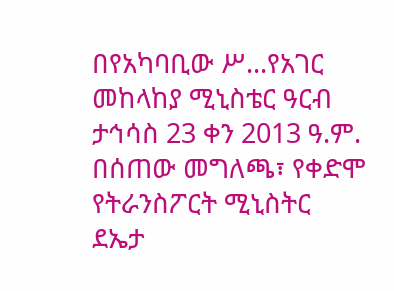በየአካባቢው ሥ...የአገር መከላከያ ሚኒስቴር ዓርብ ታኅሳስ 23 ቀን 2013 ዓ.ም. በሰጠው መግለጫ፣ የቀድሞ የትራንስፖርት ሚኒስትር ደኤታ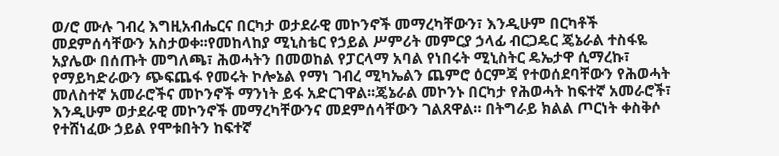ወ/ሮ ሙሉ ገብረ እግዚአብሔርና በርካታ ወታደራዊ መኮንኖች መማረካቸውን፣ እንዲሁም በርካቶች መደምሰሳቸውን አስታወቀ፡፡የመከላከያ ሚኒስቴር የኃይል ሥምሪት መምርያ ኃላፊ ብርጋዴር ጄኔራል ተስፋዬ አያሌው በሰጡት መግለጫ፣ ሕወሓትን በመወከል የፓርላማ አባል የነበሩት ሚኒስትር ዴኤታዋ ሲማረኩ፣ የማይካድራውን ጭፍጨፋ የመሩት ኮሎኔል የማነ ገብረ ሚካኤልን ጨምሮ ዕርምጃ የተወሰደባቸውን የሕወሓት መለስተኛ አመራሮችና መኮንኖች ማንነት ይፋ አድርገዋል፡፡ጄኔራል መኮንኑ በርካታ የሕወሓት ከፍተኛ አመራሮች፣ እንዲሁም ወታደራዊ መኮንኖች መማረካቸውንና መደምሰሳቸውን ገልጸዋል። በትግራይ ክልል ጦርነት ቀስቅሶ የተሸነፈው ኃይል የሞቱበትን ከፍተኛ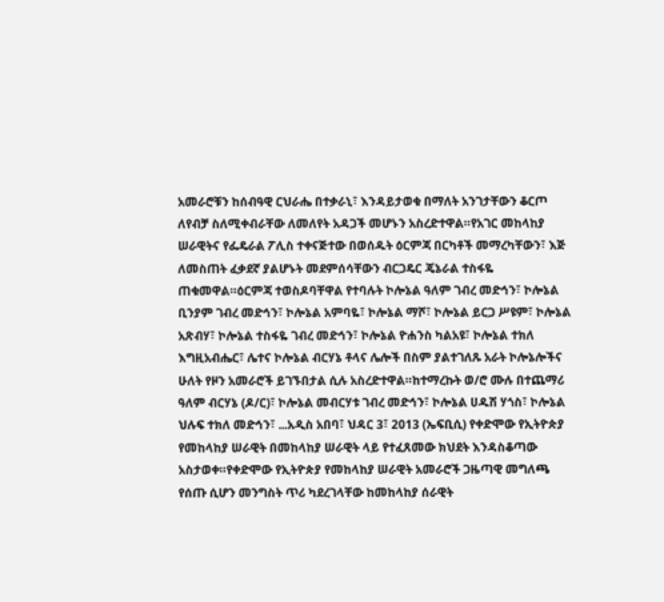አመራሮቹን ከሰብዓዊ ርህራሔ በተቃራኒ፣ እንዳይታወቁ በማለት አንገታቸውን ቆርጦ ለየብቻ ስለሚቀብራቸው ለመለየት አዳጋች መሆኑን አስረድተዋል።የአገር መከላከያ ሠራዊትና የፌዴራል ፖሊስ ተቀናጅተው በወሰዱት ዕርምጃ በርካቶች መማረካቸውን፣ እጅ ለመስጠት ፈቃደኛ ያልሆኑት መደምሰሳቸውን ብርጋዴር ጄኔራል ተስፋዬ ጠቁመዋል።ዕርምጃ ተወስዶባቸዋል የተባሉት ኮሎኔል ዓለም ገብረ መድኅን፣ ኮሎኔል ቢንያም ገብረ መድኅን፣ ኮሎኔል አምባዬ፣ ኮሎኔል ማሾ፣ ኮሎኔል ይርጋ ሥዩም፣ ኮሎኔል አጽብሃ፣ ኮሎኔል ተስፋዬ ገብረ መድኅን፣ ኮሎኔል ዮሐንስ ካልአዩ፣ ኮሎኔል ተክለ እግዚአብሔር፣ ሌተና ኮሎኔል ብርሃኔ ቶላና ሌሎች በስም ያልተገለጹ አራት ኮሎኔሎችና ሁለት የዞን አመራሮች ይገኙበታል ሲሉ አስረድተዋል።ከተማረኩት ወ/ሮ ሙሉ በተጨማሪ ዓለም ብርሃኔ (ዶ/ር)፣ ኮሎኔል መብርሃቱ ገብረ መድኅን፣ ኮሎኔል ሀዱሽ ሃጎስ፣ ኮሎኔል ህሉፍ ተክለ መድኅን፣ ...አዲስ አበባ፣ ህዳር 3፣ 2013 (ኤፍቢሲ) የቀድሞው የኢትዮጵያ የመከላከያ ሠራዊት በመከላከያ ሠራዊት ላይ የተፈጸመው ክህደት እንዳስቆጣው አስታወቀ።የቀድሞው የኢትዮጵያ የመከላከያ ሠራዊት አመራሮች ጋዜጣዊ መግለጫ የሰጡ ሲሆን መንግስት ጥሪ ካደረገላቸው ከመከላከያ ሰራዊት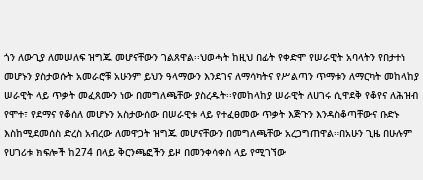ጎን ለውጊያ ለመሠለፍ ዝግጁ መሆናቸውን ገልጸዋል፡፡ህወሓት ከዚህ በፊት የቀድሞ የሠራዊት አባላትን የበታተነ መሆኑን ያስታወሱት አመራሮቹ አሁንም ይህን ዓላማውን እንደገና ለማሳካትና የሥልጣን ጥማቱን ለማርካት መከላከያ ሠራዊት ላይ ጥቃት መፈጸሙን ነው በመግለጫቸው ያስረዱት፡፡የመከላከያ ሠራዊት ለሀገሩ ሲዋደቅ የቆየና ለሕዝብ የሞተ፣ የደማና የቆሰለ መሆኑን አስታውሰው በሠራዊቱ ላይ የተፈፀመው ጥቃት እጅጉን እንዳስቆጣቸውና ቡድኑ እስከሚደመሰስ ድረስ አብረው ለመዋጋት ዝግጁ መሆናቸውን በመግለጫቸው አረጋግጠዋል።በአሁን ጊዜ በሁሉም የሀገሪቱ ክፍሎች ከ274 በላይ ቅርንጫፎችን ይዞ በመንቀሳቀስ ላይ የሚገኘው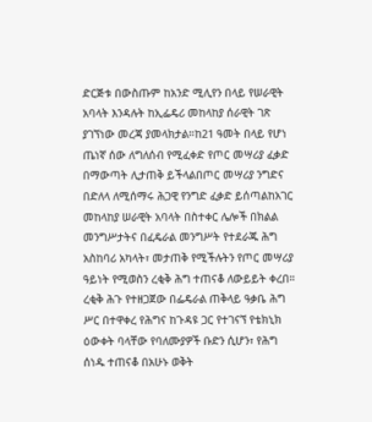ድርጅቱ በውስጡም ከአንድ ሚሊየን በላይ የሠራዊት አባላት እንዳሉት ከኢፌዴሪ መከላከያ ሰራዊት ገጽ ያገኘነው መረጃ ያመላክታል።ከ21 ዓመት በላይ የሆነ ጤነኛ ሰው ለግለሰብ የሚፈቀድ የጦር መሣሪያ ፈቃድ በማውጣት ሊታጠቅ ይችላልበጦር መሣሪያ ንግድና በድለላ ለሚሰማሩ ሕጋዊ የንግድ ፈቃድ ይሰጣልከአገር መከላከያ ሠራዊት አባላት በስተቀር ሌሎች በክልል መንግሥታትና በፈዴራል መንግሥት የተደራጁ ሕግ አስከባሪ አካላት፣ መታጠቅ የሚችሉትን የጦር መሣሪያ ዓይነት የሚወስን ረቂቅ ሕግ ተጠናቆ ለውይይት ቀረበ። ረቂቅ ሕጉ የተዘጋጀው በፌዴራል ጠቅላይ ዓቃቤ ሕግ ሥር በተዋቀረ የሕግና ከጉዳዩ ጋር የተገናኘ የቴክኒክ ዕውቀት ባላቸው የባለሙያዎች ቡድን ሲሆን፣ የሕግ ሰነዱ ተጠናቆ በአሁኑ ወቅት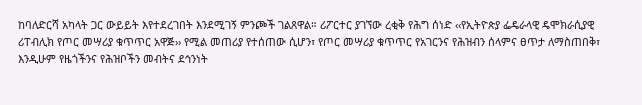ከባለድርሻ አካላት ጋር ውይይት እየተደረገበት እንደሚገኝ ምንጮች ገልጸዋል። ሪፖርተር ያገኘው ረቂቅ የሕግ ሰነድ ‹‹የኢትዮጵያ ፌዴራላዊ ዴሞክራሲያዊ ሪፐብሊክ የጦር መሣሪያ ቁጥጥር አዋጅ›› የሚል መጠሪያ የተሰጠው ሲሆን፣ የጦር መሣሪያ ቁጥጥር የአገርንና የሕዝብን ሰላምና ፀጥታ ለማስጠበቅ፣ እንዲሁም የዜጎችንና የሕዝቦችን መብትና ደኅንነት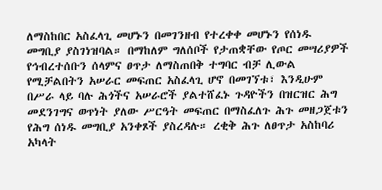ለማስከበር አስፈላጊ መሆኑን በመገንዘብ የተረቀቀ መሆኑን የሰነዱ መግቢያ ያስገነዝባል። በማከለም ግለሰቦች የታጠቋቸው የጦር መሣሪያዎች የኅብረተሰቡን ሰላምና ፀጥታ ለማስጠበቅ ተግባር ብቻ ሊውል የሚቻልበትን አሠራር መፍጠር አስፈላጊ ሆኖ በመገኘቱ፣ እንዲሁም በሥራ ላይ ባሉ ሕጎችና አሠራሮች ያልተሸፈኑ ጉዳዮችን በዝርዝር ሕግ መደንገግና ወጥነት ያለው ሥርዓት መፍጠር በማስፈለጉ ሕጉ መዘጋጀቱን የሕግ ሰነዱ መግቢያ አንቀጾች ያስረዳሉ። ረቂቅ ሕጉ ለፀጥታ አስከባሪ አካላት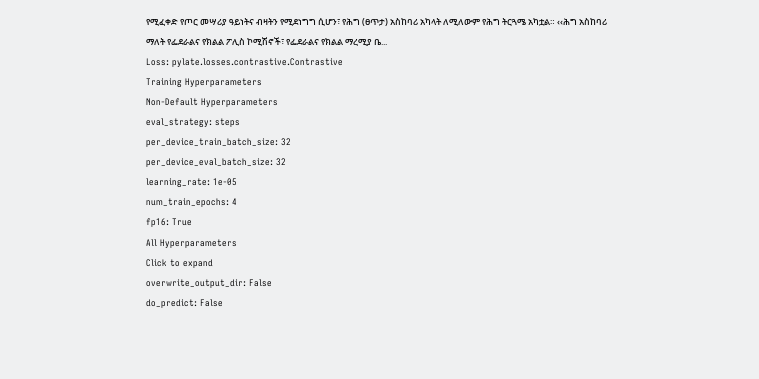የሚፈቀድ የጦር መሣሪያ ዓይነትና ብዛትን የሚደነግግ ሲሆን፣ የሕግ (ፀጥታ) አስከባሪ አካላት ለሚለውም የሕግ ትርጓሜ አካቷል። ‹‹ሕግ አስከባሪ ማለት የፌደራልና የክልል ፖሊስ ኮሚሽኖች፣ የፌደራልና የክልል ማረሚያ ቤ...
Loss: pylate.losses.contrastive.Contrastive
Training Hyperparameters
Non-Default Hyperparameters
eval_strategy: steps
per_device_train_batch_size: 32
per_device_eval_batch_size: 32
learning_rate: 1e-05
num_train_epochs: 4
fp16: True
All Hyperparameters
Click to expand
overwrite_output_dir: False
do_predict: False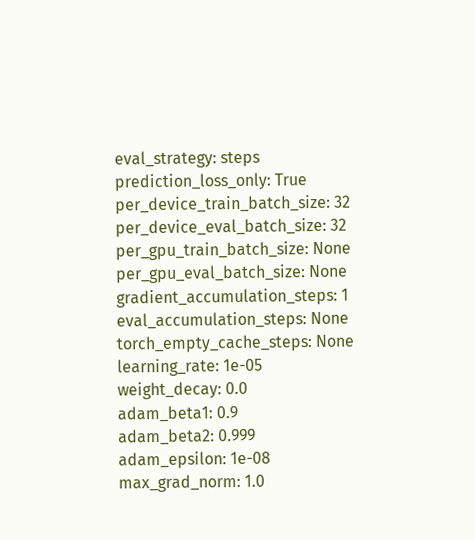eval_strategy: steps
prediction_loss_only: True
per_device_train_batch_size: 32
per_device_eval_batch_size: 32
per_gpu_train_batch_size: None
per_gpu_eval_batch_size: None
gradient_accumulation_steps: 1
eval_accumulation_steps: None
torch_empty_cache_steps: None
learning_rate: 1e-05
weight_decay: 0.0
adam_beta1: 0.9
adam_beta2: 0.999
adam_epsilon: 1e-08
max_grad_norm: 1.0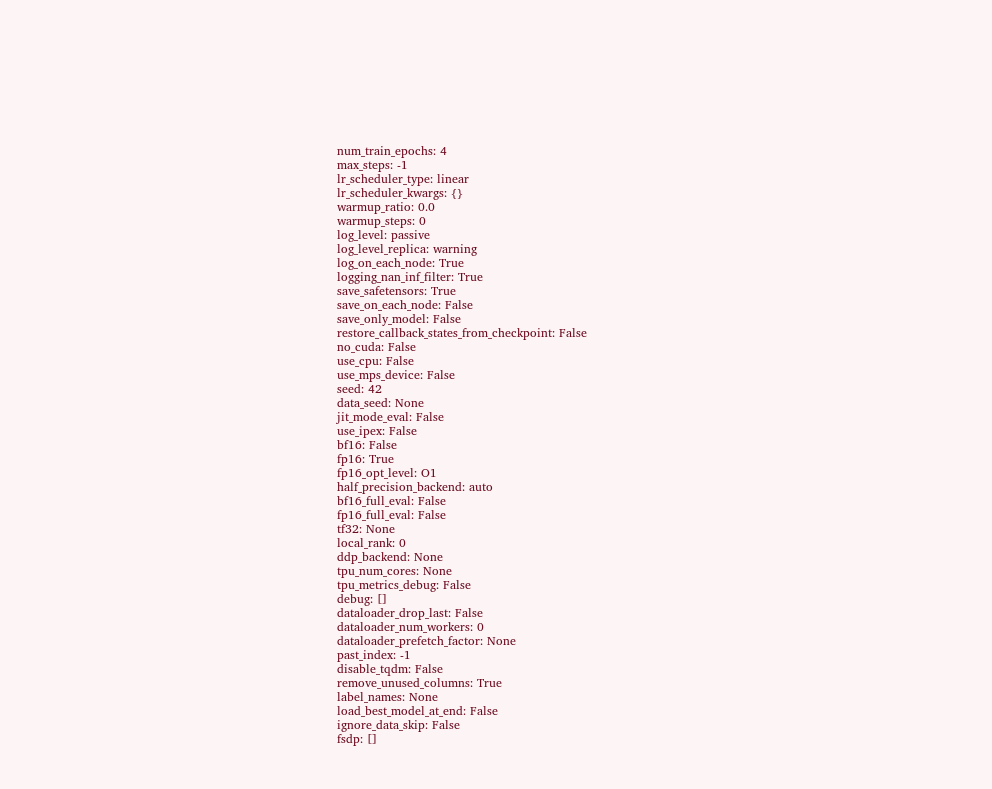num_train_epochs: 4
max_steps: -1
lr_scheduler_type: linear
lr_scheduler_kwargs: {}
warmup_ratio: 0.0
warmup_steps: 0
log_level: passive
log_level_replica: warning
log_on_each_node: True
logging_nan_inf_filter: True
save_safetensors: True
save_on_each_node: False
save_only_model: False
restore_callback_states_from_checkpoint: False
no_cuda: False
use_cpu: False
use_mps_device: False
seed: 42
data_seed: None
jit_mode_eval: False
use_ipex: False
bf16: False
fp16: True
fp16_opt_level: O1
half_precision_backend: auto
bf16_full_eval: False
fp16_full_eval: False
tf32: None
local_rank: 0
ddp_backend: None
tpu_num_cores: None
tpu_metrics_debug: False
debug: []
dataloader_drop_last: False
dataloader_num_workers: 0
dataloader_prefetch_factor: None
past_index: -1
disable_tqdm: False
remove_unused_columns: True
label_names: None
load_best_model_at_end: False
ignore_data_skip: False
fsdp: []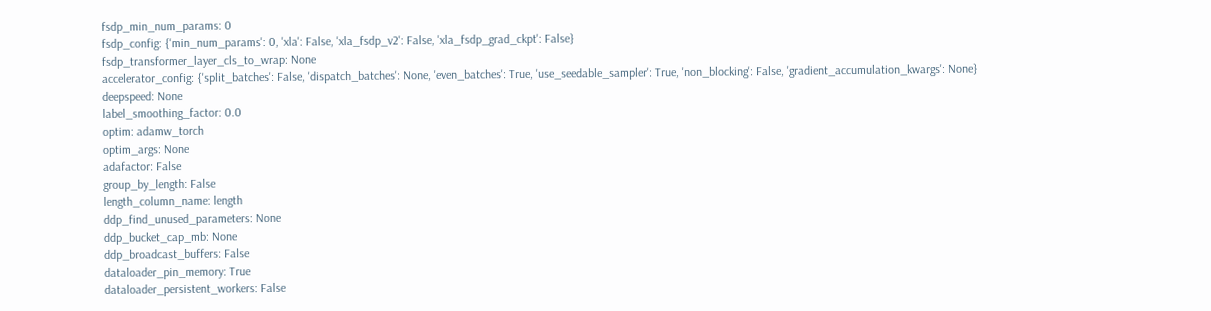fsdp_min_num_params: 0
fsdp_config: {'min_num_params': 0, 'xla': False, 'xla_fsdp_v2': False, 'xla_fsdp_grad_ckpt': False}
fsdp_transformer_layer_cls_to_wrap: None
accelerator_config: {'split_batches': False, 'dispatch_batches': None, 'even_batches': True, 'use_seedable_sampler': True, 'non_blocking': False, 'gradient_accumulation_kwargs': None}
deepspeed: None
label_smoothing_factor: 0.0
optim: adamw_torch
optim_args: None
adafactor: False
group_by_length: False
length_column_name: length
ddp_find_unused_parameters: None
ddp_bucket_cap_mb: None
ddp_broadcast_buffers: False
dataloader_pin_memory: True
dataloader_persistent_workers: False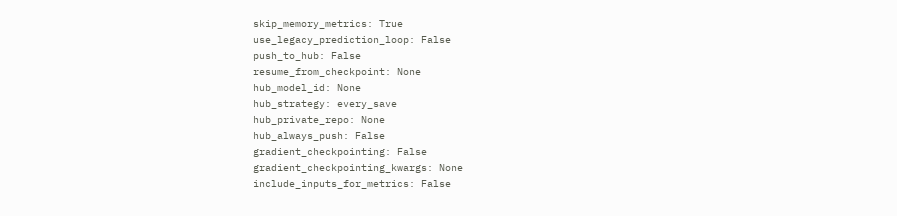skip_memory_metrics: True
use_legacy_prediction_loop: False
push_to_hub: False
resume_from_checkpoint: None
hub_model_id: None
hub_strategy: every_save
hub_private_repo: None
hub_always_push: False
gradient_checkpointing: False
gradient_checkpointing_kwargs: None
include_inputs_for_metrics: False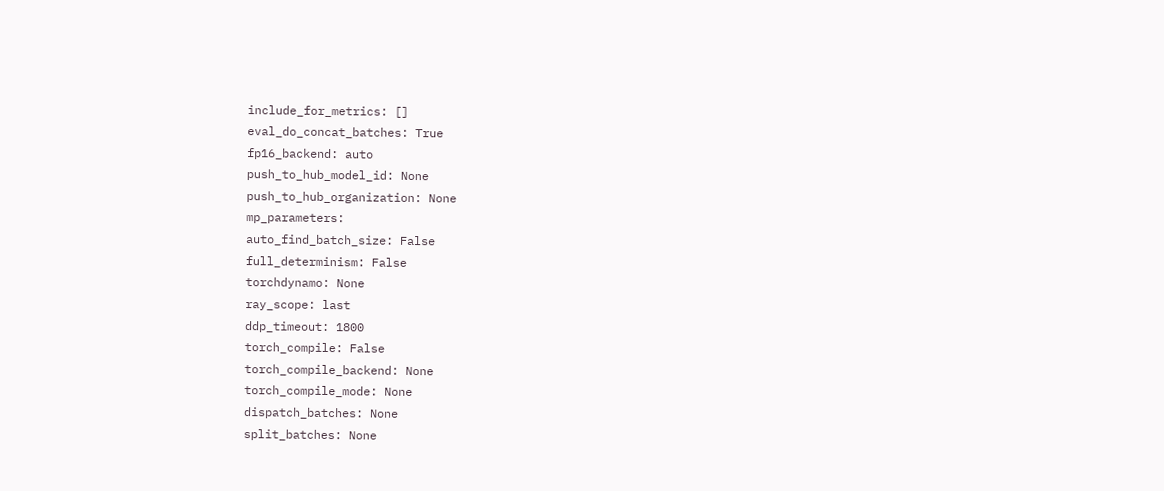include_for_metrics: []
eval_do_concat_batches: True
fp16_backend: auto
push_to_hub_model_id: None
push_to_hub_organization: None
mp_parameters:
auto_find_batch_size: False
full_determinism: False
torchdynamo: None
ray_scope: last
ddp_timeout: 1800
torch_compile: False
torch_compile_backend: None
torch_compile_mode: None
dispatch_batches: None
split_batches: None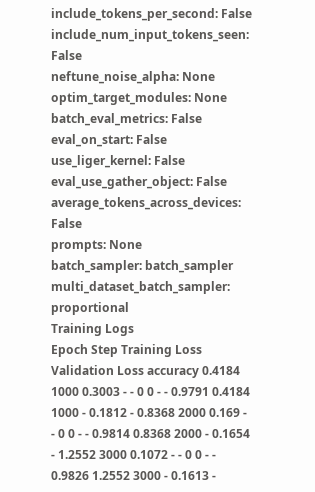include_tokens_per_second: False
include_num_input_tokens_seen: False
neftune_noise_alpha: None
optim_target_modules: None
batch_eval_metrics: False
eval_on_start: False
use_liger_kernel: False
eval_use_gather_object: False
average_tokens_across_devices: False
prompts: None
batch_sampler: batch_sampler
multi_dataset_batch_sampler: proportional
Training Logs
Epoch Step Training Loss Validation Loss accuracy 0.4184 1000 0.3003 - - 0 0 - - 0.9791 0.4184 1000 - 0.1812 - 0.8368 2000 0.169 - - 0 0 - - 0.9814 0.8368 2000 - 0.1654 - 1.2552 3000 0.1072 - - 0 0 - - 0.9826 1.2552 3000 - 0.1613 -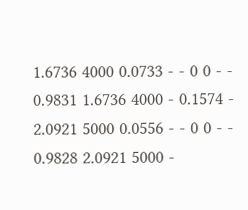1.6736 4000 0.0733 - - 0 0 - - 0.9831 1.6736 4000 - 0.1574 - 2.0921 5000 0.0556 - - 0 0 - - 0.9828 2.0921 5000 -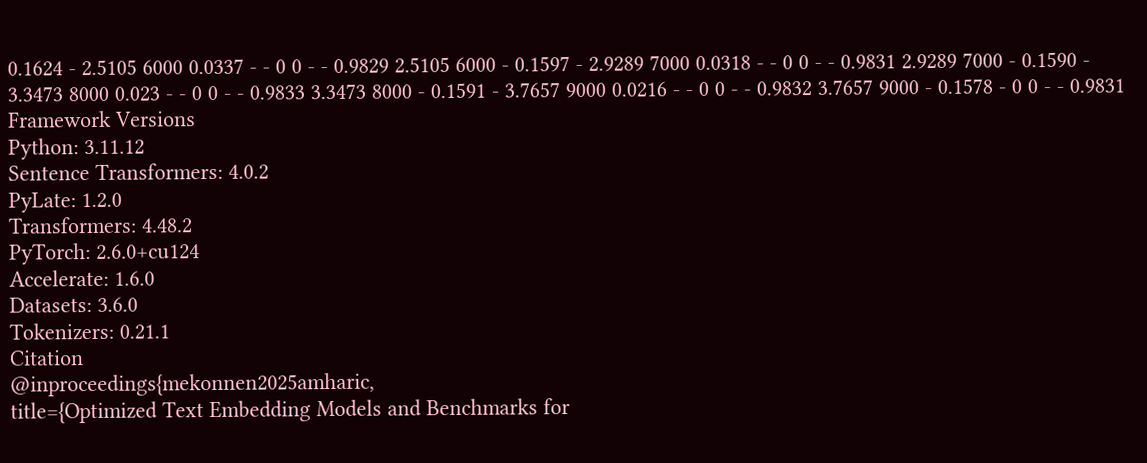0.1624 - 2.5105 6000 0.0337 - - 0 0 - - 0.9829 2.5105 6000 - 0.1597 - 2.9289 7000 0.0318 - - 0 0 - - 0.9831 2.9289 7000 - 0.1590 - 3.3473 8000 0.023 - - 0 0 - - 0.9833 3.3473 8000 - 0.1591 - 3.7657 9000 0.0216 - - 0 0 - - 0.9832 3.7657 9000 - 0.1578 - 0 0 - - 0.9831
Framework Versions
Python: 3.11.12
Sentence Transformers: 4.0.2
PyLate: 1.2.0
Transformers: 4.48.2
PyTorch: 2.6.0+cu124
Accelerate: 1.6.0
Datasets: 3.6.0
Tokenizers: 0.21.1
Citation
@inproceedings{mekonnen2025amharic,
title={Optimized Text Embedding Models and Benchmarks for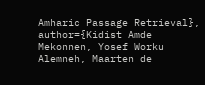Amharic Passage Retrieval},
author={Kidist Amde Mekonnen, Yosef Worku Alemneh, Maarten de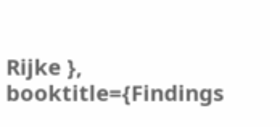Rijke },
booktitle={Findings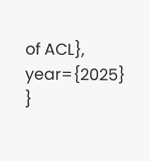of ACL},
year={2025}
}